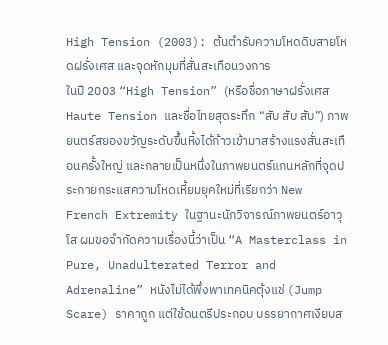High Tension (2003): ต้นตำรับความโหดดิบสายโหดฝรั่งเศส และจุดหักมุมที่สั่นสะเทือนวงการ
ในปี 2003 “High Tension” (หรือชื่อภาษาฝรั่งเศส Haute Tension และชื่อไทยสุดระทึก “สับ สับ สับ”) ภาพยนตร์สยองขวัญระดับขึ้นหิ้งได้ก้าวเข้ามาสร้างแรงสั่นสะเทือนครั้งใหญ่ และกลายเป็นหนึ่งในภาพยนตร์แกนหลักที่จุดประกายกระแสความโหดเหี้ยมยุคใหม่ที่เรียกว่า New French Extremity ในฐานะนักวิจารณ์ภาพยนตร์อาวุโส ผมขอจำกัดความเรื่องนี้ว่าเป็น “A Masterclass in Pure, Unadulterated Terror and Adrenaline” หนังไม่ได้พึ่งพาเทคนิคตุ้งแช่ (Jump Scare) ราคาถูก แต่ใช้ดนตรีประกอบ บรรยากาศเงียบส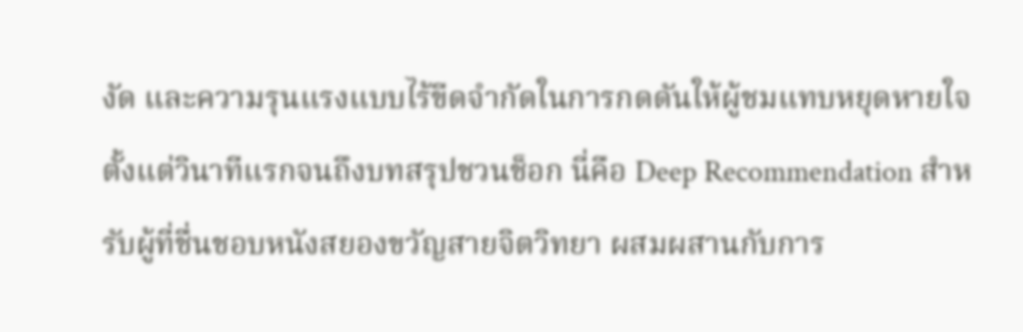งัด และความรุนแรงแบบไร้ขีดจำกัดในการกดดันให้ผู้ชมแทบหยุดหายใจ ตั้งแต่วินาทีแรกจนถึงบทสรุปชวนช็อก นี่คือ Deep Recommendation สำหรับผู้ที่ชื่นชอบหนังสยองขวัญสายจิตวิทยา ผสมผสานกับการ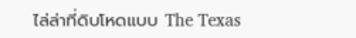ไล่ล่าที่ดิบโหดแบบ The Texas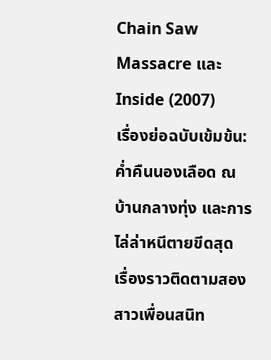Chain Saw Massacre และ Inside (2007)
เรื่องย่อฉบับเข้มข้น: ค่ำคืนนองเลือด ณ บ้านกลางทุ่ง และการไล่ล่าหนีตายขีดสุด
เรื่องราวติดตามสองสาวเพื่อนสนิท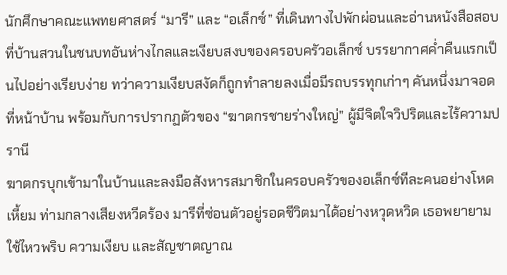นักศึกษาคณะแพทยศาสตร์ “มารี” และ “อเล็กซ์” ที่เดินทางไปพักผ่อนและอ่านหนังสือสอบที่บ้านสวนในชนบทอันห่างไกลและเงียบสงบของครอบครัวอเล็กซ์ บรรยากาศค่ำคืนแรกเป็นไปอย่างเรียบง่าย ทว่าความเงียบสงัดก็ถูกทำลายลงเมื่อมีรถบรรทุกเก่าๆ คันหนึ่งมาจอดที่หน้าบ้าน พร้อมกับการปรากฏตัวของ “ฆาตกรชายร่างใหญ่” ผู้มีจิตใจวิปริตและไร้ความปรานี
ฆาตกรบุกเข้ามาในบ้านและลงมือสังหารสมาชิกในครอบครัวของอเล็กซ์ทีละคนอย่างโหดเหี้ยม ท่ามกลางเสียงหวีดร้อง มารีที่ซ่อนตัวอยู่รอดชีวิตมาได้อย่างหวุดหวิด เธอพยายามใช้ไหวพริบ ความเงียบ และสัญชาตญาณ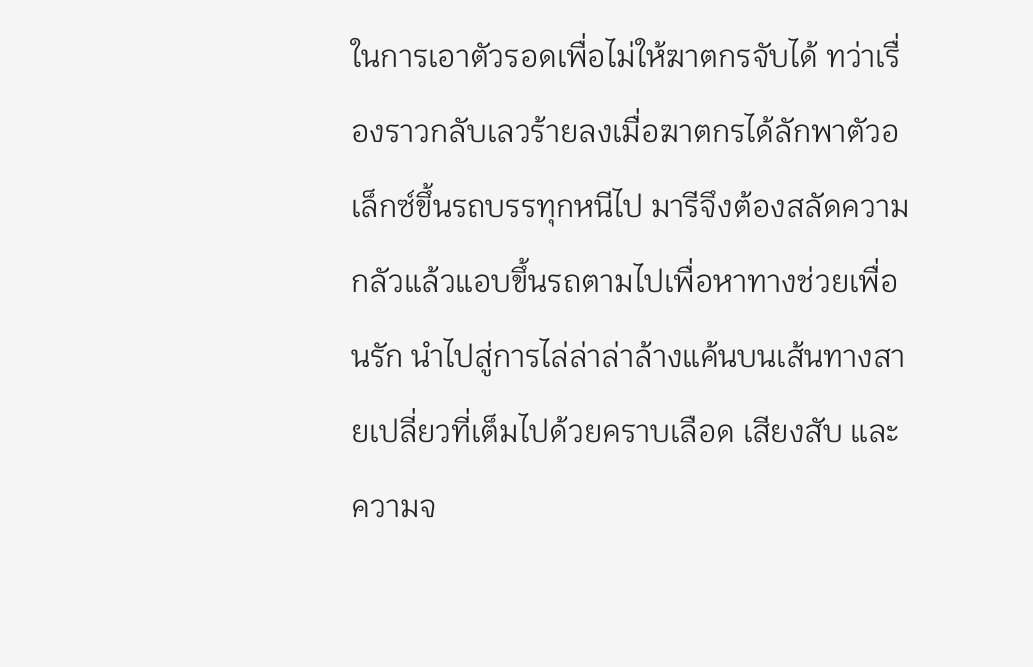ในการเอาตัวรอดเพื่อไม่ให้ฆาตกรจับได้ ทว่าเรื่องราวกลับเลวร้ายลงเมื่อฆาตกรได้ลักพาตัวอเล็กซ์ขึ้นรถบรรทุกหนีไป มารีจึงต้องสลัดความกลัวแล้วแอบขึ้นรถตามไปเพื่อหาทางช่วยเพื่อนรัก นำไปสู่การไล่ล่าล่าล้างแค้นบนเส้นทางสายเปลี่ยวที่เต็มไปด้วยคราบเลือด เสียงสับ และความจ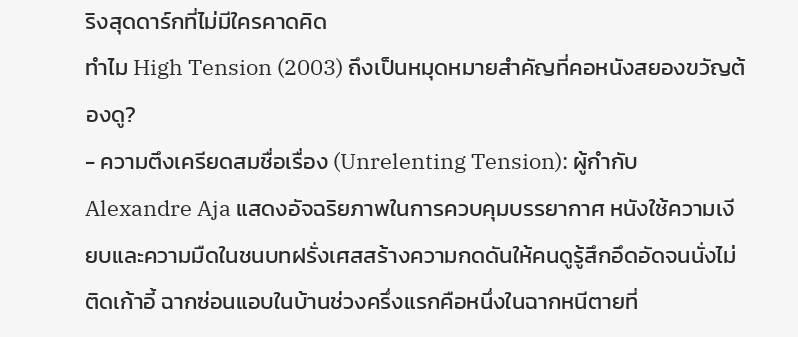ริงสุดดาร์กที่ไม่มีใครคาดคิด
ทำไม High Tension (2003) ถึงเป็นหมุดหมายสำคัญที่คอหนังสยองขวัญต้องดู?
- ความตึงเครียดสมชื่อเรื่อง (Unrelenting Tension): ผู้กำกับ Alexandre Aja แสดงอัจฉริยภาพในการควบคุมบรรยากาศ หนังใช้ความเงียบและความมืดในชนบทฝรั่งเศสสร้างความกดดันให้คนดูรู้สึกอึดอัดจนนั่งไม่ติดเก้าอี้ ฉากซ่อนแอบในบ้านช่วงครึ่งแรกคือหนึ่งในฉากหนีตายที่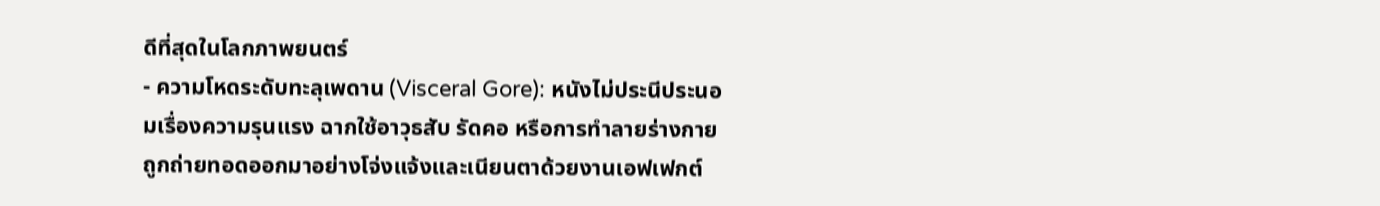ดีที่สุดในโลกภาพยนตร์
- ความโหดระดับทะลุเพดาน (Visceral Gore): หนังไม่ประนีประนอมเรื่องความรุนแรง ฉากใช้อาวุธสับ รัดคอ หรือการทำลายร่างกายถูกถ่ายทอดออกมาอย่างโจ่งแจ้งและเนียนตาด้วยงานเอฟเฟกต์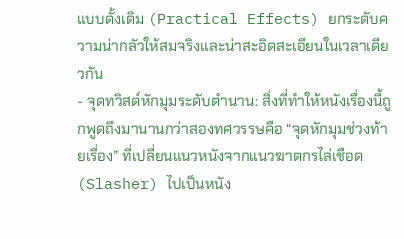แบบดั้งเดิม (Practical Effects) ยกระดับความน่ากลัวให้สมจริงและน่าสะอิดสะเอียนในเวลาเดียวกัน
- จุดทวิสต์หักมุมระดับตำนาน: สิ่งที่ทำให้หนังเรื่องนี้ถูกพูดถึงมานานกว่าสองทศวรรษคือ “จุดหักมุมช่วงท้ายเรื่อง” ที่เปลี่ยนแนวหนังจากแนวฆาตกรไล่เชือด (Slasher) ไปเป็นหนัง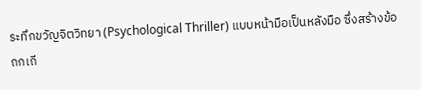ระทึกขวัญจิตวิทยา (Psychological Thriller) แบบหน้ามือเป็นหลังมือ ซึ่งสร้างข้อถกเถี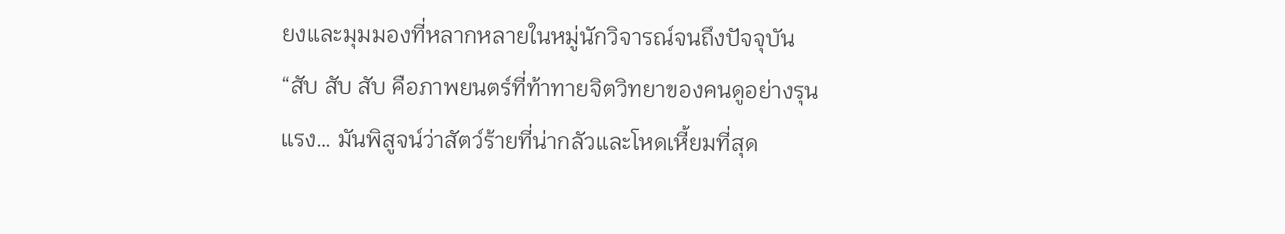ยงและมุมมองที่หลากหลายในหมู่นักวิจารณ์จนถึงปัจจุบัน
“สับ สับ สับ คือภาพยนตร์ที่ท้าทายจิตวิทยาของคนดูอย่างรุนแรง… มันพิสูจน์ว่าสัตว์ร้ายที่น่ากลัวและโหดเหี้ยมที่สุด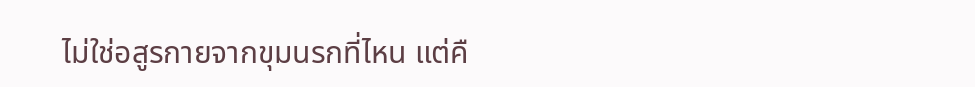ไม่ใช่อสูรกายจากขุมนรกที่ไหน แต่คื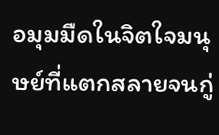อมุมมืดในจิตใจมนุษย์ที่แตกสลายจนกู่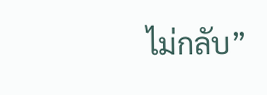ไม่กลับ”